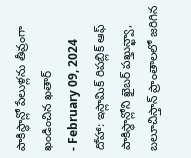పాకిస్థాన్లో పేలుళ్లను తీవ్రంగా ఖండించిన ఖతార్
- February 09, 2024
దోహా: ఇస్లామిక్ రిపబ్లిక్ ఆఫ్ పాకిస్థాన్లోని ఖైబర్ పఖ్తున్ఖ్వా, బలూచిస్తాన్ ప్రాంతాలలో జరిగిన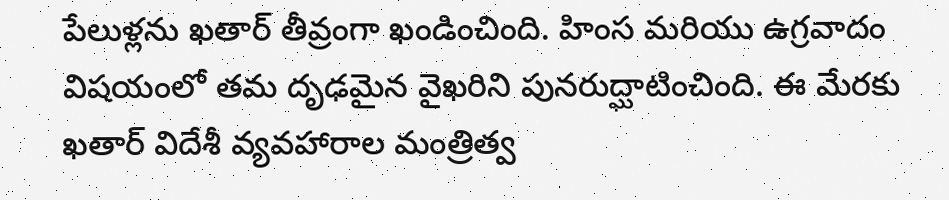పేలుళ్లను ఖతార్ తీవ్రంగా ఖండించింది. హింస మరియు ఉగ్రవాదం విషయంలో తమ దృఢమైన వైఖరిని పునరుద్ఘాటించింది. ఈ మేరకు ఖతార్ విదేశీ వ్యవహారాల మంత్రిత్వ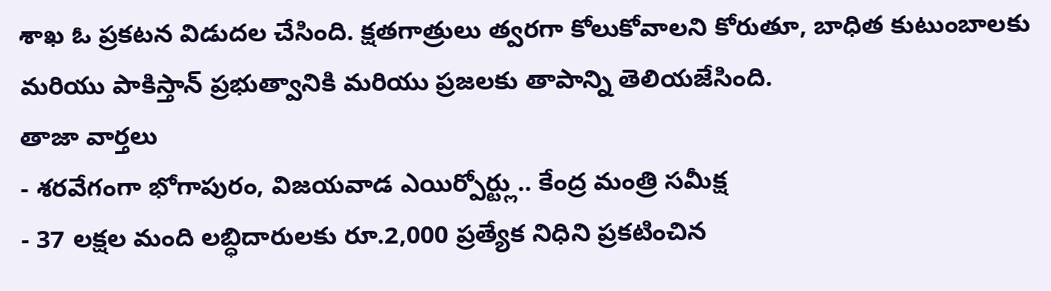శాఖ ఓ ప్రకటన విడుదల చేసింది. క్షతగాత్రులు త్వరగా కోలుకోవాలని కోరుతూ, బాధిత కుటుంబాలకు మరియు పాకిస్తాన్ ప్రభుత్వానికి మరియు ప్రజలకు తాపాన్ని తెలియజేసింది.
తాజా వార్తలు
- శరవేగంగా భోగాపురం, విజయవాడ ఎయిర్పోర్ట్లు.. కేంద్ర మంత్రి సమీక్ష
- 37 లక్షల మంది లబ్ధిదారులకు రూ.2,000 ప్రత్యేక నిధిని ప్రకటించిన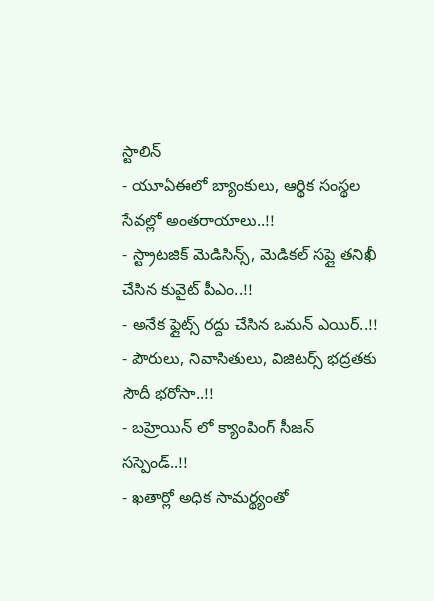స్టాలిన్
- యూఏఈలో బ్యాంకులు, ఆర్థిక సంస్థల సేవల్లో అంతరాయాలు..!!
- స్ట్రాటజిక్ మెడిసిన్స్, మెడికల్ సప్లై తనిఖీ చేసిన కువైట్ పీఎం..!!
- అనేక ఫ్లైట్స్ రద్దు చేసిన ఒమన్ ఎయిర్..!!
- పౌరులు, నివాసితులు, విజిటర్స్ భద్రతకు సౌదీ భరోసా..!!
- బహ్రెయిన్ లో క్యాంపింగ్ సీజన్ సస్పెండ్..!!
- ఖతార్లో అధిక సామర్థ్యంతో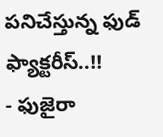పనిచేస్తున్న ఫుడ్ ఫ్యాక్టరీస్..!!
- ఫుజైరా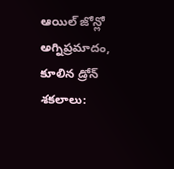ఆయిల్ జోన్లో అగ్నిప్రమాదం, కూలిన డ్రోన్ శకలాలు: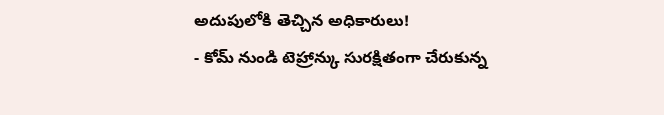అదుపులోకి తెచ్చిన అధికారులు!
- కోమ్ నుండి టెహ్రాన్కు సురక్షితంగా చేరుకున్న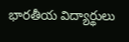భారతీయ విద్యార్థులు